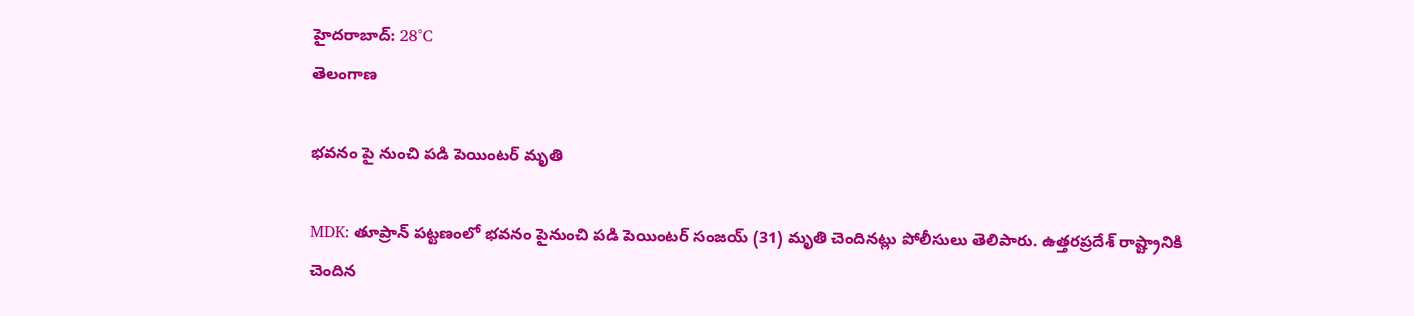హైదరాబాద్: 28°C
తెలంగాణ

భవనం పై నుంచి పడి పెయింటర్ మృతి

MDK: తూప్రాన్ పట్టణంలో భవనం పైనుంచి పడి పెయింటర్ సంజయ్ (31) మృతి చెందినట్లు పోలీసులు తెలిపారు. ఉత్తరప్రదేశ్ రాష్ట్రానికి చెందిన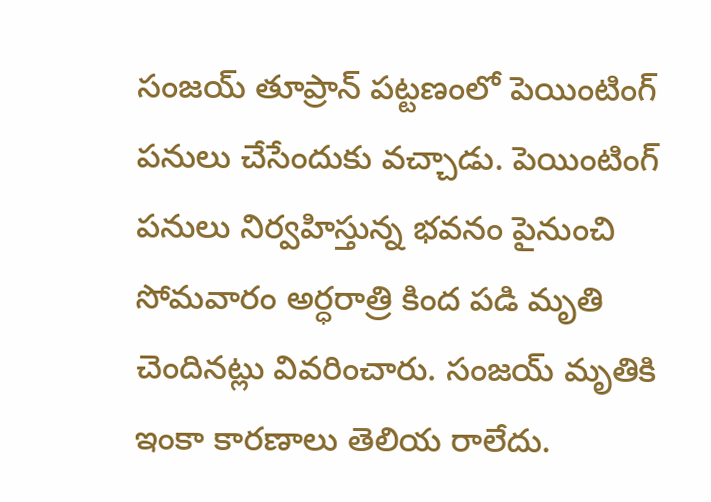సంజయ్ తూప్రాన్ పట్టణంలో పెయింటింగ్ పనులు చేసేందుకు వచ్చాడు. పెయింటింగ్ పనులు నిర్వహిస్తున్న భవనం పైనుంచి సోమవారం అర్ధరాత్రి కింద పడి మృతి చెందినట్లు వివరించారు. సంజయ్ మృతికి ఇంకా కారణాలు తెలియ రాలేదు.